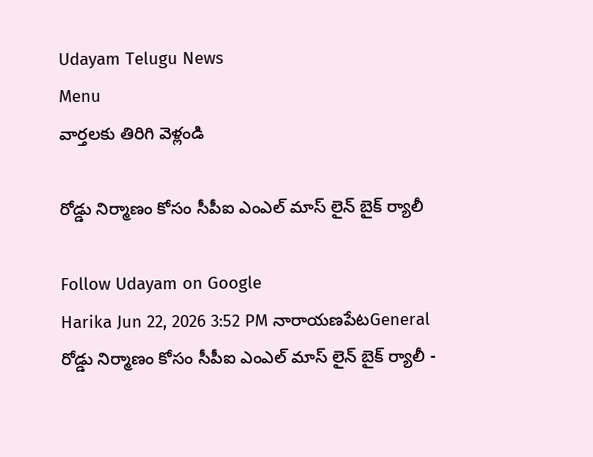Udayam Telugu News
Menu
వార్తలకు తిరిగి వెళ్లండి

రోడ్డు నిర్మాణం కోసం సీపీఐ ఎంఎల్ మాస్ లైన్ బైక్ ర్యాలీ

Follow Udayam on Google
Harika Jun 22, 2026 3:52 PM నారాయణపేటGeneral
రోడ్డు నిర్మాణం కోసం సీపీఐ ఎంఎల్ మాస్ లైన్ బైక్ ర్యాలీ -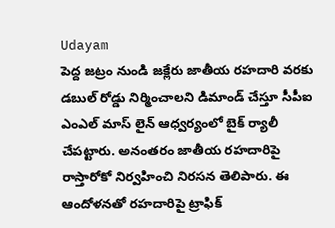Udayam
పెద్ద జట్రం నుండి జక్లేరు జాతీయ రహదారి వరకు డబుల్ రోడ్డు నిర్మించాలని డిమాండ్ చేస్తూ సీపీఐ ఎంఎల్ మాస్ లైన్ ఆధ్వర్యంలో బైక్ ర్యాలీ చేపట్టారు. అనంతరం జాతీయ రహదారిపై రాస్తారోకో నిర్వహించి నిరసన తెలిపారు. ఈ ఆందోళనతో రహదారిపై ట్రాఫిక్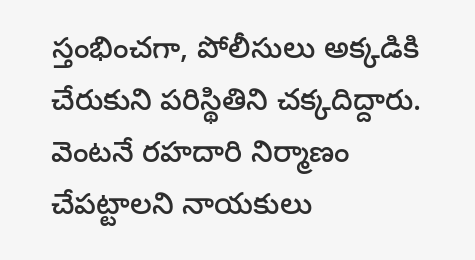స్తంభించగా, పోలీసులు అక్కడికి చేరుకుని పరిస్థితిని చక్కదిద్దారు. వెంటనే రహదారి నిర్మాణం చేపట్టాలని నాయకులు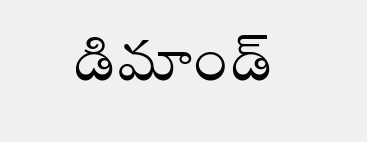డిమాండ్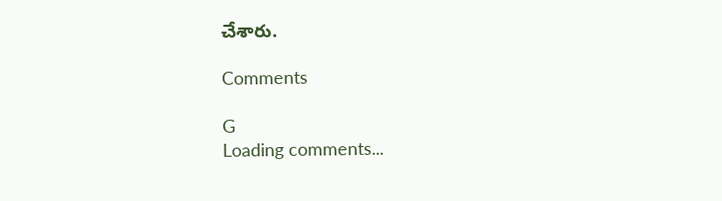చేశారు.

Comments

G
Loading comments...